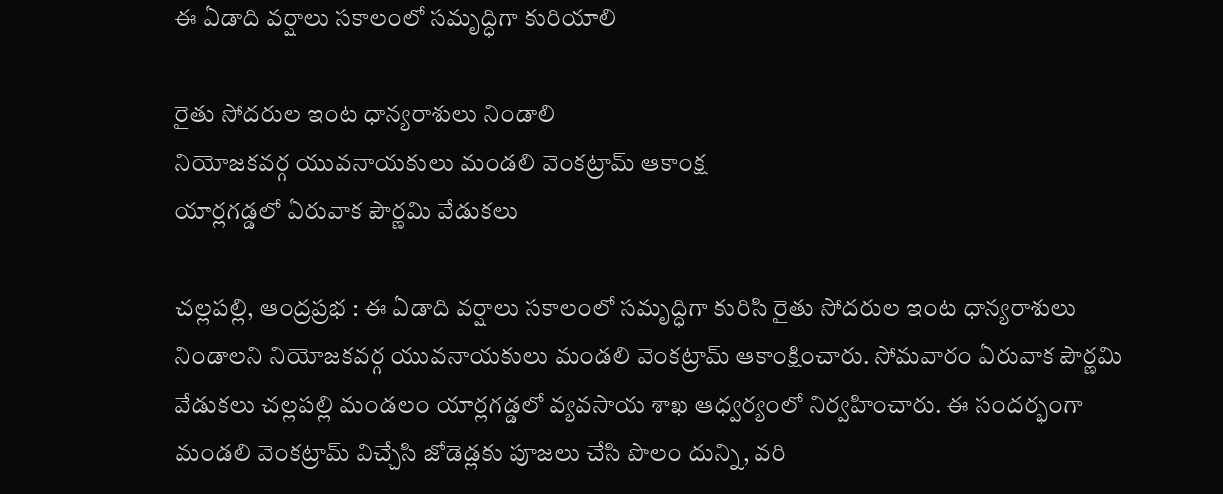ఈ ఏడాది వర్షాలు సకాలంలో సమృద్ధిగా కురియాలి

రైతు సోదరుల ఇంట ధాన్యరాశులు నిండాలి
నియోజకవర్గ యువనాయకులు మండలి వెంకట్రామ్ ఆకాంక్ష
యార్లగడ్డలో ఏరువాక పౌర్ణమి వేడుకలు

చల్లపల్లి, ఆంద్ర‌ప్ర‌భ : ఈ ఏడాది వర్షాలు సకాలంలో సమృద్ధిగా కురిసి రైతు సోదరుల ఇంట ధాన్యరాశులు నిండాలని నియోజకవర్గ యువనాయకులు మండలి వెంకట్రామ్ ఆకాంక్షించారు. సోమవారం ఏరువాక పౌర్ణమి వేడుకలు చల్లపల్లి మండలం యార్లగడ్డలో వ్యవసాయ శాఖ ఆధ్వర్యంలో నిర్వహించారు. ఈ సందర్భంగా మండలి వెంకట్రామ్ విచ్చేసి జోడెడ్లకు పూజలు చేసి పొలం దున్ని, వరి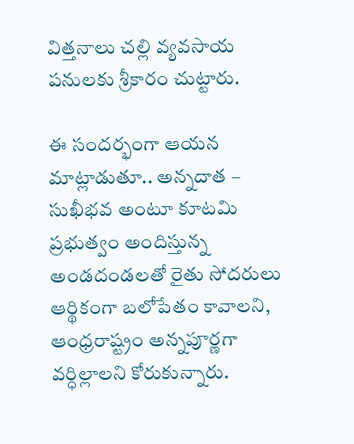విత్తనాలు చల్లి వ్యవసాయ పనులకు శ్రీకారం చుట్టారు.

ఈ సందర్భంగా ఆయన మాట్లాడుతూ.. అన్నదాత – సుఖీభవ అంటూ కూటమి ప్రభుత్వం అందిస్తున్న అండదండలతో రైతు సోదరులు ఆర్థికంగా బలోపేతం కావాలని, ఆంధ్రరాష్ట్రం అన్నపూర్ణగా వర్ధిల్లాలని కోరుకున్నారు.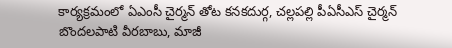కార్యక్రమంలో ఏఎంసీ చైర్మన్ తోట కనకదుర్గ, చల్లపల్లి పీఏసీఎస్ చైర్మన్ బొందలపాటి వీరబాబు, మాజీ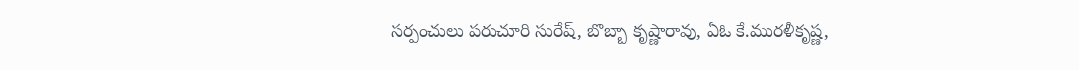సర్పంచులు పరుచూరి సురేష్, బొబ్బా కృష్ణారావు, ఏఓ కే.మురళీకృష్ణ,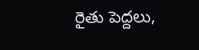రైతు పెద్దలు,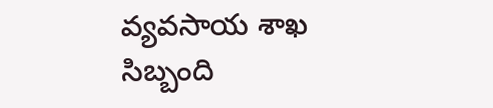వ్యవసాయ శాఖ సిబ్బంది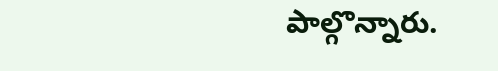పాల్గొన్నారు.